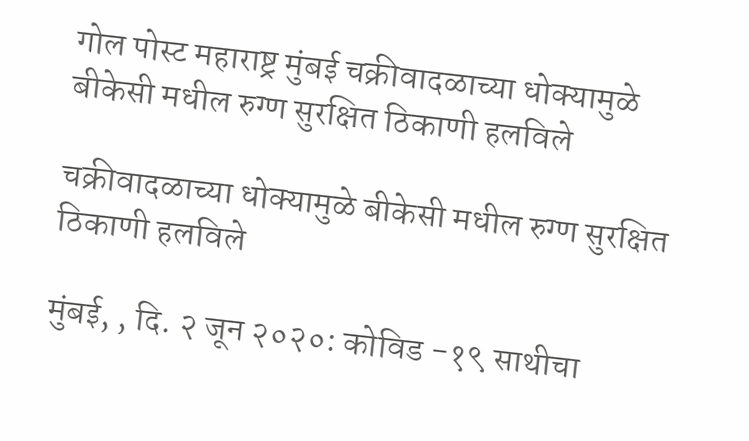गोल पोस्ट महाराष्ट्र मुंबई चक्रीवादळाच्या धोक्यामुळे बीकेसी मधील रुग्ण सुरक्षित ठिकाणी हलविले

चक्रीवादळाच्या धोक्यामुळे बीकेसी मधील रुग्ण सुरक्षित ठिकाणी हलविले

मुंबई, , दि. २ जून २०२०: कोविड -१९ साथीचा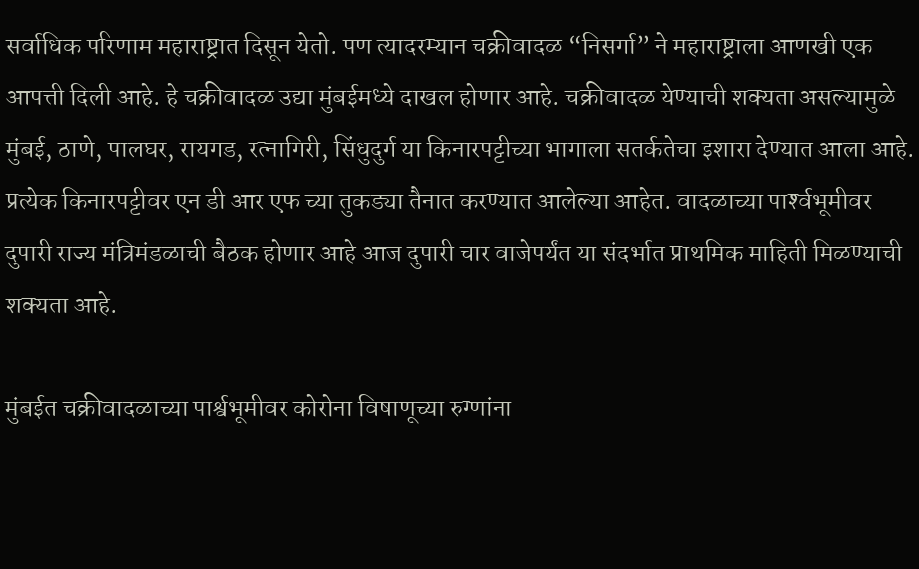सर्वाधिक परिणाम महाराष्ट्रात दिसून येतो. पण त्यादरम्यान चक्रीवादळ “निसर्गा” ने महाराष्ट्राला आणखी एक आपत्ती दिली आहे. हे चक्रीवादळ उद्या मुंबईमध्ये दाखल होणार आहे. चक्रीवादळ येण्याची शक्यता असल्यामुळे मुंबई, ठाणे, पालघर, रायगड, रत्नागिरी, सिंधुदुर्ग या किनारपट्टीच्या भागाला सतर्कतेचा इशारा देण्यात आला आहे. प्रत्येक किनारपट्टीवर एन डी आर एफ च्या तुकड्या तैनात करण्यात आलेल्या आहेत. वादळाच्या पार्श्‍वभूमीवर दुपारी राज्य मंत्रिमंडळाची बैठक होणार आहे आज दुपारी चार वाजेपर्यंत या संदर्भात प्राथमिक माहिती मिळण्याची शक्यता आहे.

मुंबईत चक्रीवादळाच्या पार्श्वभूमीवर कोरोना विषाणूच्या रुग्णांना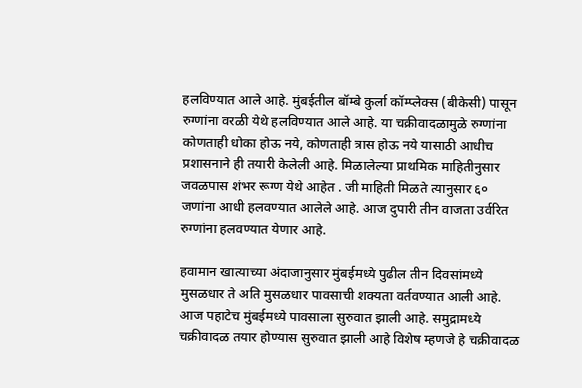हलविण्यात आले आहे. मुंबईतील बॉम्बे कुर्ला कॉम्प्लेक्स (बीकेसी) पासून रुग्णांना वरळी येथे हलविण्यात आले आहे. या चक्रीवादळामुळे रुग्णांना कोणताही धोका होऊ नये, कोणताही त्रास होऊ नये यासाठी आधीच प्रशासनाने ही तयारी केलेली आहे. मिळालेल्या प्राथमिक माहितीनुसार जवळपास शंभर रूग्ण येथे आहेत . जी माहिती मिळते त्यानुसार ६० जणांना आधी हलवण्यात आलेले आहे. आज दुपारी तीन वाजता उर्वरित रुग्णांना हलवण्यात येणार आहे.

हवामान खात्याच्या अंदाजानुसार मुंबईमध्ये पुढील तीन दिवसांमध्ये मुसळधार ते अति मुसळधार पावसाची शक्यता वर्तवण्यात आली आहे. आज पहाटेच मुंबईमध्ये पावसाला सुरुवात झाली आहे. समुद्रामध्ये चक्रीवादळ तयार होण्यास सुरुवात झाली आहे विशेष म्हणजे हे चक्रीवादळ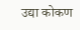उद्या कोकण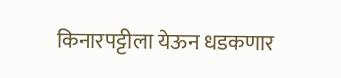किनारपट्टीला येऊन धडकणार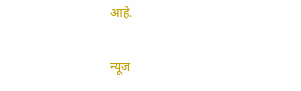आहे.

न्यूज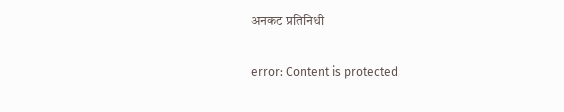अनकट प्रतिनिधी

error: Content is protected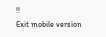!!
Exit mobile version